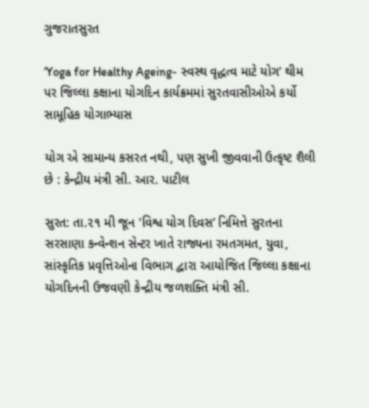ગુજરાતસુરત

‘Yoga for Healthy Ageing- સ્વસ્થ વૃદ્ધત્વ માટે યોગ’ થીમ પર જિલ્લા કક્ષાના યોગદિન કાર્યક્રમમાં સુરતવાસીઓએ કર્યો સામૂહિક યોગાભ્યાસ

યોગ એ સામાન્ય કસરત નથી, પણ સુખી જીવવાની ઉત્કૃષ્ટ શૈલી છે : કેન્દ્રીય મંત્રી સી. આર. પાટીલ

સુરત: તા.૨૧ મી જૂન ’વિશ્વ યોગ દિવસ’ નિમિત્તે સુરતના સરસાણા કન્વેન્શન સેન્ટર ખાતે રાજ્યના રમતગમત, યુવા, સાંસ્કૃતિક પ્રવૃત્તિઓના વિભાગ દ્વારા આયોજિત જિલ્લા કક્ષાના યોગદિનની ઉજવણી કેન્દ્રીય જળશક્તિ મંત્રી સી.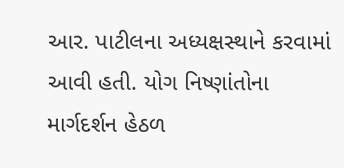આર. પાટીલના અધ્યક્ષસ્થાને કરવામાં આવી હતી. યોગ નિષ્ણાંતોના માર્ગદર્શન હેઠળ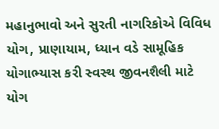મહાનુભાવો અને સુરતી નાગરિકોએ વિવિધ યોગ, પ્રાણાયામ, ધ્યાન વડે સામૂહિક યોગાભ્યાસ કરી સ્વસ્થ જીવનશૈલી માટે યોગ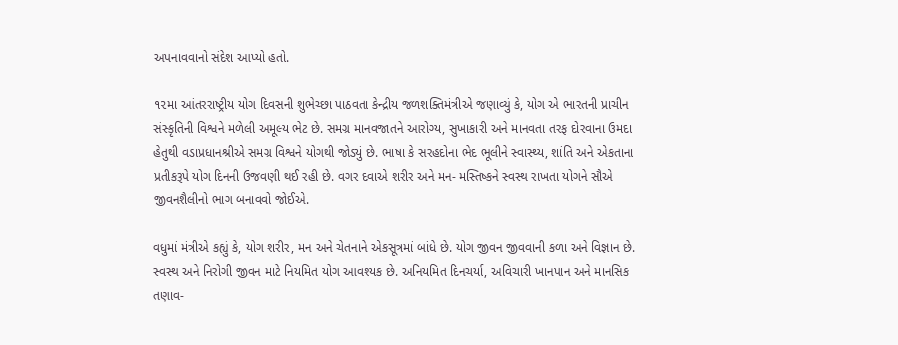અપનાવવાનો સંદેશ આપ્યો હતો.

૧૨મા આંતરરાષ્ટ્રીય યોગ દિવસની શુભેચ્છા પાઠવતા કેન્દ્રીય જળશક્તિમંત્રીએ જણાવ્યું કે, યોગ એ ભારતની પ્રાચીન સંસ્કૃતિની વિશ્વને મળેલી અમૂલ્ય ભેટ છે. સમગ્ર માનવજાતને આરોગ્ય, સુખાકારી અને માનવતા તરફ દોરવાના ઉમદા હેતુથી વડાપ્રધાનશ્રીએ સમગ્ર વિશ્વને યોગથી જોડ્યું છે. ભાષા કે સરહદોના ભેદ ભૂલીને સ્વાસ્થ્ય, શાંતિ અને એકતાના પ્રતીકરૂપે યોગ દિનની ઉજવણી થઈ રહી છે. વગર દવાએ શરીર અને મન- મસ્તિષ્કને સ્વસ્થ રાખતા યોગને સૌએ જીવનશૈલીનો ભાગ બનાવવો જોઈએ.

વધુમાં મંત્રીએ કહ્યું કે, યોગ શરીર, મન અને ચેતનાને એકસૂત્રમાં બાંધે છે. યોગ જીવન જીવવાની કળા અને વિજ્ઞાન છે. સ્વસ્થ અને નિરોગી જીવન માટે નિયમિત યોગ આવશ્યક છે. અનિયમિત દિનચર્યા, અવિચારી ખાનપાન અને માનસિક તણાવ-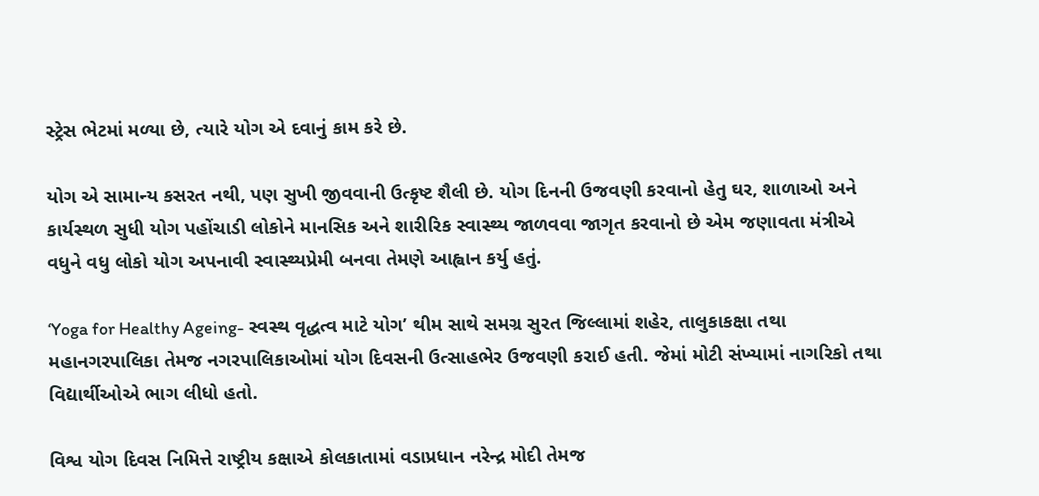સ્ટ્રેસ ભેટમાં મળ્યા છે, ત્યારે યોગ એ દવાનું કામ કરે છે.

યોગ એ સામાન્ય કસરત નથી, પણ સુખી જીવવાની ઉત્કૃષ્ટ શૈલી છે. યોગ દિનની ઉજવણી કરવાનો હેતુ ઘર, શાળાઓ અને કાર્યસ્થળ સુધી યોગ પહોંચાડી લોકોને માનસિક અને શારીરિક સ્વાસ્થ્ય જાળવવા જાગૃત કરવાનો છે એમ જણાવતા મંત્રીએ વધુને વધુ લોકો યોગ અપનાવી સ્વાસ્થ્યપ્રેમી બનવા તેમણે આહ્વાન કર્યુ હતું.

‘Yoga for Healthy Ageing- સ્વસ્થ વૃદ્ધત્વ માટે યોગ’ થીમ સાથે સમગ્ર સુરત જિલ્લામાં શહેર, તાલુકાકક્ષા તથા મહાનગરપાલિકા તેમજ નગરપાલિકાઓમાં યોગ દિવસની ઉત્સાહભેર ઉજવણી કરાઈ હતી. જેમાં મોટી સંખ્યામાં નાગરિકો તથા વિદ્યાર્થીઓએ ભાગ લીધો હતો.

વિશ્વ યોગ દિવસ નિમિત્તે રાષ્ટ્રીય કક્ષાએ કોલકાતામાં વડાપ્રધાન નરેન્દ્ર મોદી તેમજ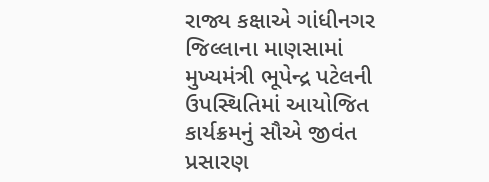રાજ્ય કક્ષાએ ગાંધીનગર જિલ્લાના માણસામાં મુખ્યમંત્રી ભૂપેન્દ્ર પટેલની ઉપસ્થિતિમાં આયોજિત કાર્યક્રમનું સૌએ જીવંત પ્રસારણ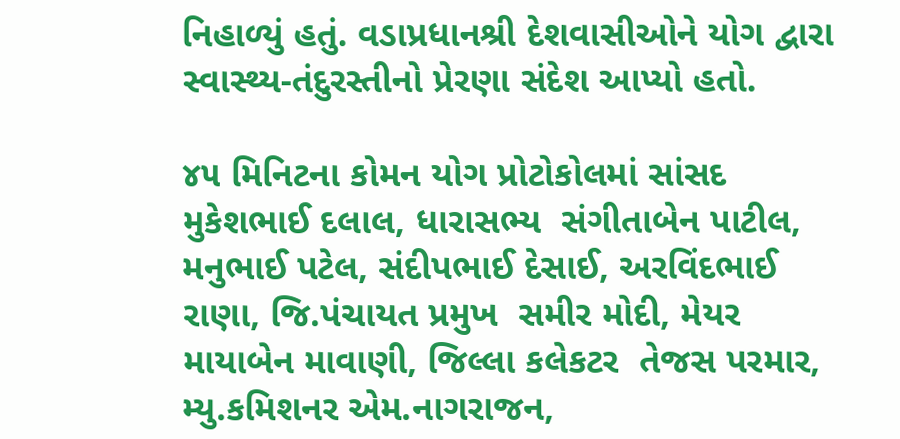નિહાળ્યું હતું. વડાપ્રધાનશ્રી દેશવાસીઓને યોગ દ્વારા સ્વાસ્થ્ય-તંદુરસ્તીનો પ્રેરણા સંદેશ આપ્યો હતો.

૪૫ મિનિટના કોમન યોગ પ્રોટોકોલમાં સાંસદ મુકેશભાઈ દલાલ, ધારાસભ્ય  સંગીતાબેન પાટીલ, મનુભાઈ પટેલ, સંદીપભાઈ દેસાઈ, અરવિંદભાઈ રાણા, જિ.પંચાયત પ્રમુખ  સમીર મોદી, મેયર  માયાબેન માવાણી, જિલ્લા કલેકટર  તેજસ પરમાર, મ્યુ.કમિશનર એમ.નાગરાજન,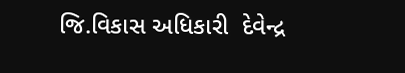જિ.વિકાસ અધિકારી  દેવેન્દ્ર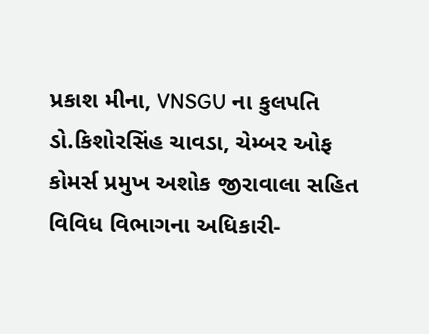પ્રકાશ મીના, VNSGU ના કુલપતિ ડો.કિશોરસિંહ ચાવડા, ચેમ્બર ઓફ કોમર્સ પ્રમુખ અશોક જીરાવાલા સહિત વિવિધ વિભાગના અધિકારી-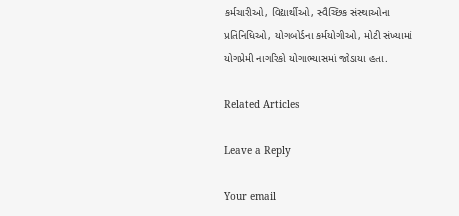કર્મચારીઓ, વિદ્યાર્થીઓ, સ્વૈચ્છિક સંસ્થાઓના પ્રતિનિધિઓ, યોગબોર્ડના કર્મયોગીઓ, મોટી સંખ્યામાં યોગપ્રેમી નાગરિકો યોગાભ્યાસમાં જોડાયા હતા.

Related Articles

Leave a Reply

Your email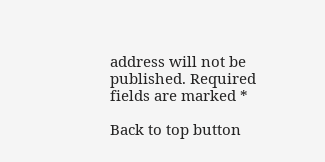address will not be published. Required fields are marked *

Back to top button